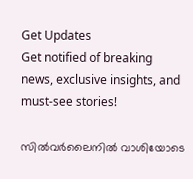Get Updates
Get notified of breaking news, exclusive insights, and must-see stories!

സിൽവർലൈനിൽ വാശിയോടെ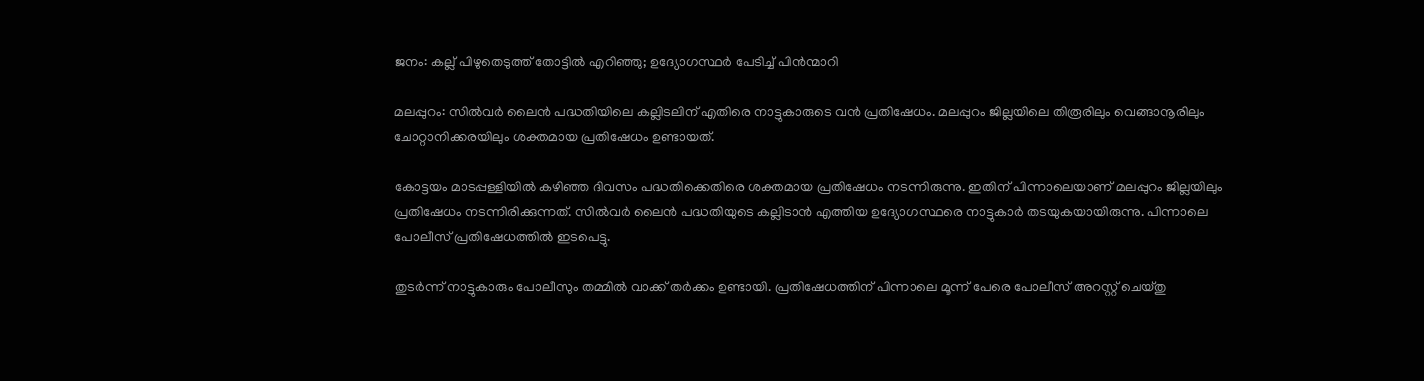ജനം: കല്ല് പിഴുതെടുത്ത് തോട്ടിൽ എറിഞ്ഞു; ഉദ്യോഗസ്ഥർ പേടിച്ച് പിൻന്മാറി

മലപ്പുറം: സിൽവർ ലൈൻ പദ്ധതിയിലെ കല്ലിടലിന് എതിരെ നാട്ടുകാരുടെ വൻ പ്രതിഷേധം. മലപ്പുറം ജില്ലയിലെ തിരൂരിലും വെങ്ങാനൂരിലും ചോറ്റാനിക്കരയിലും ശക്തമായ പ്രതിഷേധം ഉണ്ടായത്.

കോട്ടയം മാടപ്പള്ളിയില്‍ കഴിഞ്ഞ ദിവസം പദ്ധതിക്കെതിരെ ശക്തമായ പ്രതിഷേധം നടന്നിരുന്നു. ഇതിന് പിന്നാലെയാണ് മലപ്പുറം ജില്ലയിലും പ്രതിഷേധം നടന്നിരിക്കുന്നത്. സിൽവർ ലൈൻ പദ്ധതിയുടെ കല്ലിടാൻ എത്തിയ ഉദ്യോഗസ്ഥരെ നാട്ടുകാർ തടയുകയായിരുന്നു. പിന്നാലെ പോലീസ് പ്രതിഷേധത്തിൽ ഇടപെട്ടു.

തുടർന്ന് നാട്ടുകാരും പോലീസും തമ്മിൽ വാക്ക് തർക്കം ഉണ്ടായി. പ്രതിഷേധത്തിന് പിന്നാലെ മൂന്ന് പേരെ പോലീസ് അറസ്റ്റ് ചെയ്തു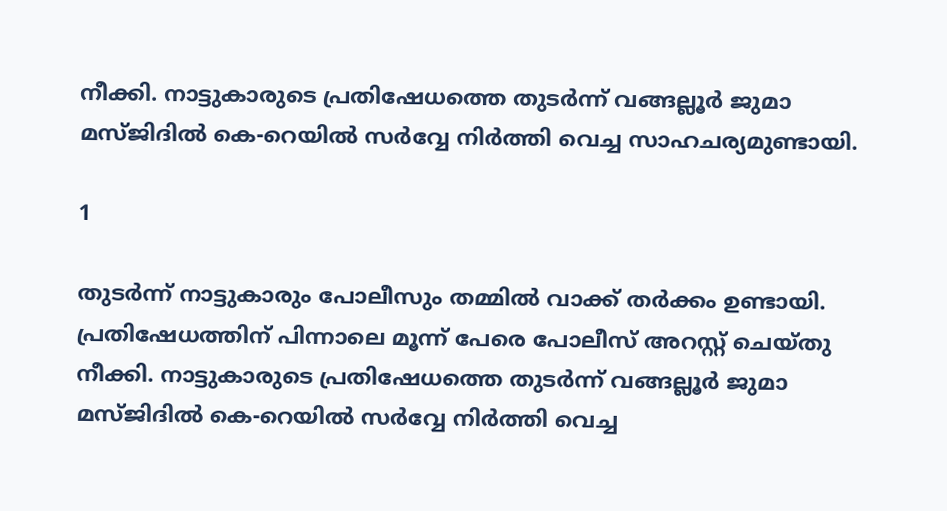നീക്കി. നാട്ടുകാരുടെ പ്രതിഷേധത്തെ തുടർന്ന് വങ്ങല്ലൂര്‍ ജുമാ മസ്ജിദില്‍ കെ-റെയില്‍ സർവ്വേ നിർത്തി വെച്ച സാഹചര്യമുണ്ടായി.

1

തുടർന്ന് നാട്ടുകാരും പോലീസും തമ്മിൽ വാക്ക് തർക്കം ഉണ്ടായി. പ്രതിഷേധത്തിന് പിന്നാലെ മൂന്ന് പേരെ പോലീസ് അറസ്റ്റ് ചെയ്തു നീക്കി. നാട്ടുകാരുടെ പ്രതിഷേധത്തെ തുടർന്ന് വങ്ങല്ലൂര്‍ ജുമാ മസ്ജിദില്‍ കെ-റെയില്‍ സർവ്വേ നിർത്തി വെച്ച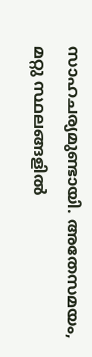സാഹചര്യമുണ്ടായി. അതേസമയം, മറ്റു സ്ഥലങ്ങളിൽ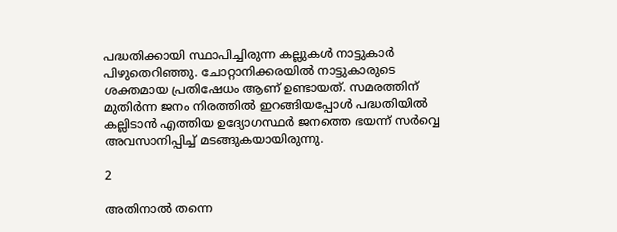പദ്ധതിക്കായി സ്ഥാപിച്ചിരുന്ന കല്ലുകൾ നാട്ടുകാർ പിഴുതെറിഞ്ഞു. ചോറ്റാനിക്കരയിൽ നാട്ടുകാരുടെ ശക്തമായ പ്രതിഷേധം ആണ് ഉണ്ടായത്. സമരത്തിന് മുതിർന്ന ജനം നിരത്തിൽ ഇറങ്ങിയപ്പോൾ പദ്ധതിയിൽ കല്ലിടാൻ എത്തിയ ഉദ്യോഗസ്ഥർ ജനത്തെ ഭയന്ന് സർവ്വെ അവസാനിപ്പിച്ച് മടങ്ങുകയായിരുന്നു.

2

അതിനാല്‍ തന്നെ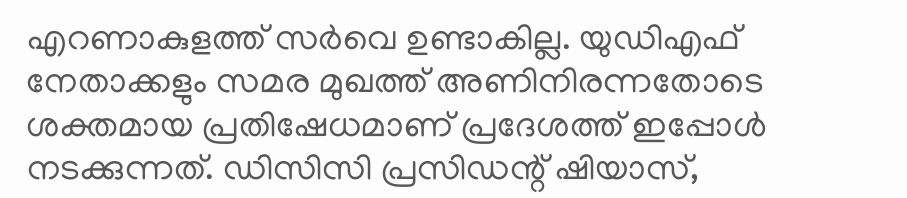എറണാകുളത്ത് സര്‍വെ ഉണ്ടാകില്ല. യുഡിഎഫ് നേതാക്കളും സമര മുഖത്ത് അണിനിരന്നതോടെ ശക്തമായ പ്രതിഷേധമാണ് പ്രദേശത്ത് ഇപ്പോൾ നടക്കുന്നത്. ഡിസിസി പ്രസിഡന്റ് ഷിയാസ്,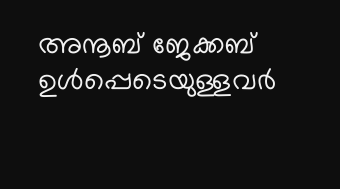അനൂബ് ജേക്കബ് ഉൾപ്പെടെയുള്ളവർ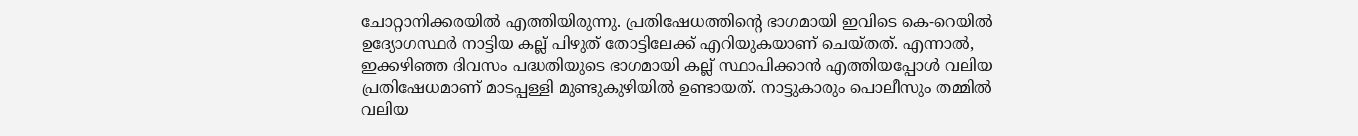ചോറ്റാനിക്കരയിൽ എത്തിയിരുന്നു. പ്രതിഷേധത്തിന്റെ ഭാഗമായി ഇവിടെ കെ-റെയില്‍ ഉദ്യോഗസ്ഥര്‍ നാട്ടിയ കല്ല് പിഴുത് തോട്ടിലേക്ക് എറിയുകയാണ് ചെയ്തത്. എന്നാൽ, ഇക്കഴിഞ്ഞ ദിവസം പദ്ധതിയുടെ ഭാഗമായി കല്ല് സ്ഥാപിക്കാൻ എത്തിയപ്പോൾ വലിയ പ്രതിഷേധമാണ് മാടപ്പള്ളി മുണ്ടുകുഴിയിൽ ഉണ്ടായത്. നാട്ടുകാരും പൊലീസും തമ്മിൽ വലിയ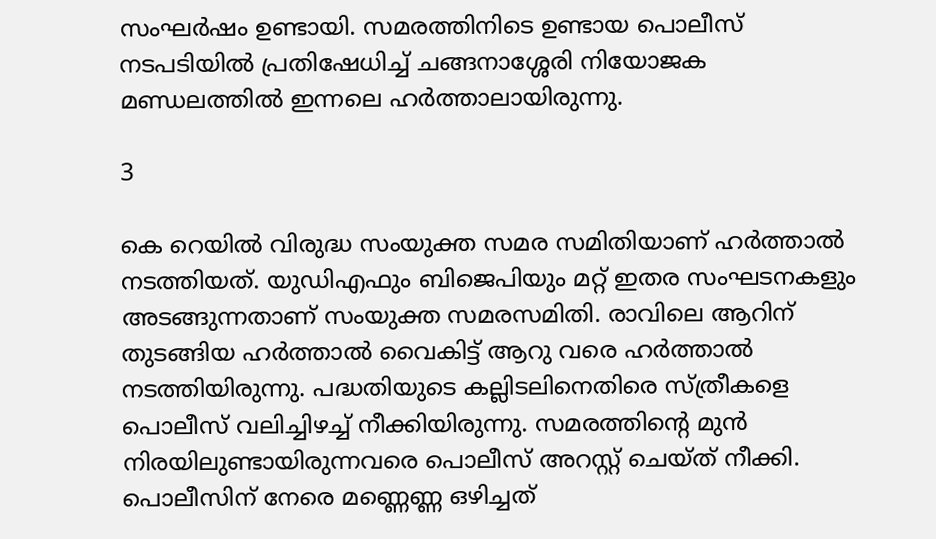സംഘർഷം ഉണ്ടായി. സമരത്തിനിടെ ഉണ്ടായ പൊലീസ് നടപടിയിൽ പ്രതിഷേധിച്ച് ചങ്ങനാശ്ശേരി നിയോജക മണ്ഡലത്തിൽ ഇന്നലെ ഹർത്താലായിരുന്നു.

3

കെ റെയിൽ വിരുദ്ധ സംയുക്ത സമര സമിതിയാണ് ഹർത്താൽ നടത്തിയത്. യുഡിഎഫും ബിജെപിയും മറ്റ് ഇതര സംഘടനകളും അടങ്ങുന്നതാണ് സംയുക്ത സമരസമിതി. രാവിലെ ആറിന് തുടങ്ങിയ ഹർത്താൽ വൈകിട്ട് ആറു വരെ ഹർത്താൽ നടത്തിയിരുന്നു. പദ്ധതിയുടെ കല്ലിടലിനെതിരെ സ്ത്രീകളെ പൊലീസ് വലിച്ചിഴച്ച് നീക്കിയിരുന്നു. സമരത്തിന്റെ മുൻ നിരയിലുണ്ടായിരുന്നവരെ പൊലീസ് അറസ്റ്റ് ചെയ്ത് നീക്കി. പൊലീസിന് നേരെ മണ്ണെണ്ണ ഒഴിച്ചത്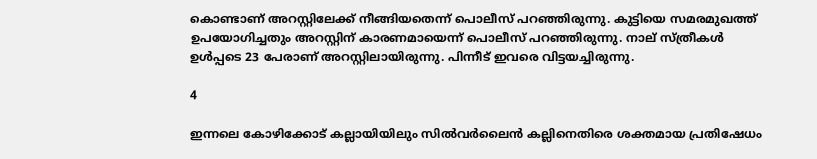കൊണ്ടാണ് അറസ്റ്റിലേക്ക് നീങ്ങിയതെന്ന് പൊലീസ് പറഞ്ഞിരുന്നു. കുട്ടിയെ സമരമുഖത്ത് ഉപയോഗിച്ചതും അറസ്റ്റിന് കാരണമായെന്ന് പൊലീസ് പറഞ്ഞിരുന്നു. നാല് സ്ത്രീകൾ ഉൾപ്പടെ 23 പേരാണ് അറസ്റ്റിലായിരുന്നു. പിന്നീട് ഇവരെ വിട്ടയച്ചിരുന്നു.

4

ഇന്നലെ കോഴിക്കോട് കല്ലായിയിലും സിൽവർലൈൻ കല്ലിനെതിരെ ശക്തമായ പ്രതിഷേധം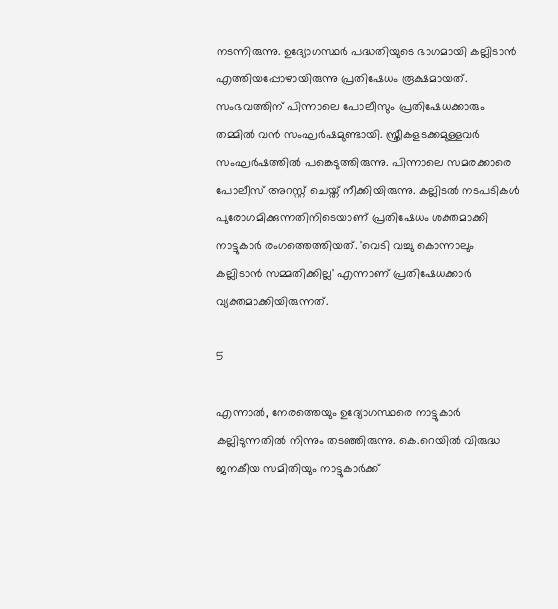നടന്നിരുന്നു. ഉദ്യോഗസ്ഥർ പദ്ധതിയുടെ ഭാഗമായി കല്ലിടാൻ എത്തിയപ്പോഴായിരുന്നു പ്രതിഷേധം രൂക്ഷമായത്. സംഭവത്തിന് പിന്നാലെ പോലീസും പ്രതിഷേധക്കാരും തമ്മിൽ വൻ സംഘർഷമുണ്ടായി. സ്ത്രീകളടക്കമുള്ളവർ സംഘർഷത്തിൽ പങ്കെടുത്തിരുന്നു. പിന്നാലെ സമരക്കാരെ പോലീസ് അറസ്റ്റ് ചെയ്ത് നീക്കിയിരുന്നു. കല്ലിടൽ നടപടികൾ പുരോഗമിക്കുന്നതിനിടെയാണ് പ്രതിഷേധം ശക്തമാക്കി നാട്ടുകാർ രംഗത്തെത്തിയത്. 'വെടി വച്ചു കൊന്നാലും കല്ലിടാൻ സമ്മതിക്കില്ല' എന്നാണ് പ്രതിഷേധക്കാർ വ്യക്തമാക്കിയിരുന്നത്.

5

എന്നാൽ, നേരത്തെയും ഉദ്യോഗസ്ഥരെ നാട്ടുകാർ കല്ലിടുന്നതിൽ നിന്നും തടഞ്ഞിരുന്നു. കെ.റെയിൽ വിരുദ്ധ ജനകീയ സമിതിയും നാട്ടുകാർക്ക്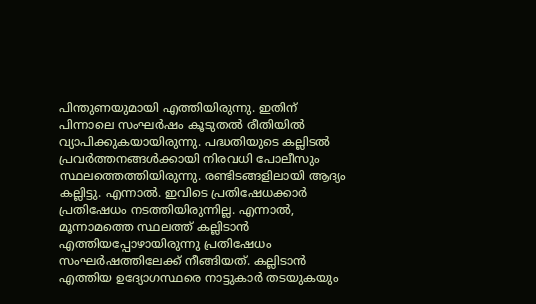പിന്തുണയുമായി എത്തിയിരുന്നു. ഇതിന് പിന്നാലെ സംഘർഷം കൂടുതൽ രീതിയിൽ വ്യാപിക്കുകയായിരുന്നു. പദ്ധതിയുടെ കല്ലിടൽ പ്രവർത്തനങ്ങൾക്കായി നിരവധി പോലീസും സ്ഥലത്തെത്തിയിരുന്നു. രണ്ടിടങ്ങളിലായി ആദ്യം കല്ലിട്ടു. എന്നാൽ. ഇവിടെ പ്രതിഷേധക്കാർ പ്രതിഷേധം നടത്തിയിരുന്നില്ല. എന്നാൽ, മൂന്നാമത്തെ സ്ഥലത്ത് കല്ലിടാൻ എത്തിയപ്പോഴായിരുന്നു പ്രതിഷേധം സംഘർഷത്തിലേക്ക് നീങ്ങിയത്. കല്ലിടാൻ എത്തിയ ഉദ്യോഗസ്ഥരെ നാട്ടുകാർ തടയുകയും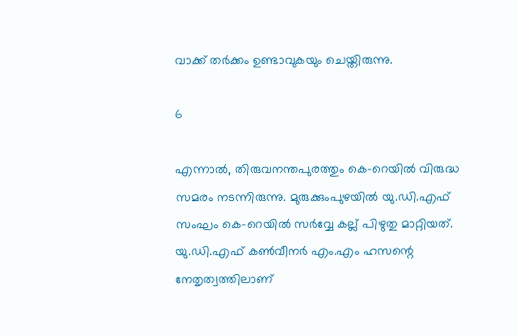വാക്ക് തർക്കം ഉണ്ടാവുകയും ചെയ്തിരുന്നു.

6

എന്നാൽ, തിരുവനന്തപുരത്തും കെ-റെയിൽ വിരുദ്ധ സമരം നടന്നിരുന്നു. മുരുക്കുംപുഴയിൽ യു.ഡി.എഫ് സംഘം കെ-റെയിൽ സർവ്വേ കല്ല് പിഴുതു മാറ്റിയത്. യു.ഡി.എഫ് കൺവീനർ എം.എം ഹസന്റെ നേതൃത്വത്തിലാണ്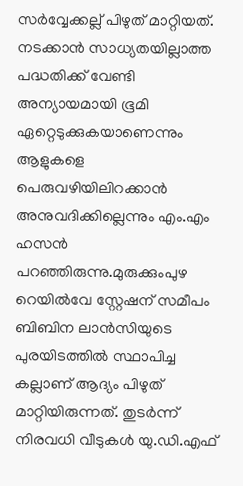സർവ്വേക്കല്ല് പിഴുത് മാറ്റിയത്. നടക്കാൻ സാധ്യതയില്ലാത്ത പദ്ധതിക്ക് വേണ്ടി അന്യായമായി ഭൂമി ഏറ്റെടുക്കുകയാണെന്നും ആളുകളെ പെരുവഴിയിലിറക്കാൻ അനുവദിക്കില്ലെന്നും എം.എം ഹസൻ പറഞ്ഞിരുന്നു.മുരുക്കുംപുഴ റെയിൽവേ സ്റ്റേഷന് സമീപം ബിബിന ലാൻസിയുടെ പുരയിടത്തിൽ സ്ഥാപിച്ച കല്ലാണ് ആദ്യം പിഴുത് മാറ്റിയിരുന്നത്. തുടർന്ന് നിരവധി വീടുകൾ യു.ഡി.എഫ്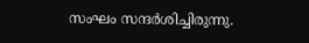സംഘം സന്ദർശിച്ചിരുന്നു.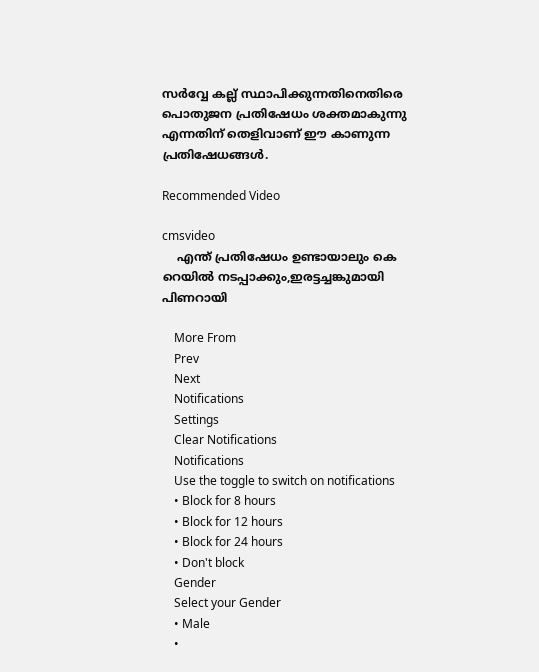സർവ്വേ കല്ല് സ്ഥാപിക്കുന്നതിനെതിരെ പൊതുജന പ്രതിഷേധം ശക്തമാകുന്നു എന്നതിന് തെളിവാണ് ഈ കാണുന്ന പ്രതിഷേധങ്ങൾ.

Recommended Video

cmsvideo
    എന്ത് പ്രതിഷേധം ഉണ്ടായാലും കെ റെയിൽ നടപ്പാക്കും,ഇരട്ടച്ചങ്കുമായി പിണറായി

    More From
    Prev
    Next
    Notifications
    Settings
    Clear Notifications
    Notifications
    Use the toggle to switch on notifications
    • Block for 8 hours
    • Block for 12 hours
    • Block for 24 hours
    • Don't block
    Gender
    Select your Gender
    • Male
    •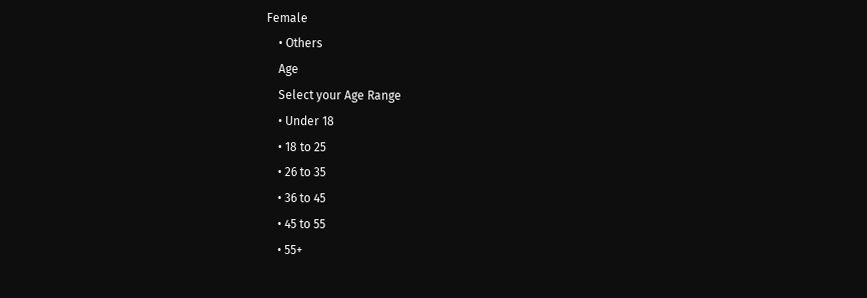Female
    • Others
    Age
    Select your Age Range
    • Under 18
    • 18 to 25
    • 26 to 35
    • 36 to 45
    • 45 to 55
    • 55+